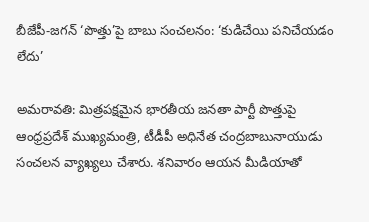బీజేపీ-జగన్ ‘పొత్తు’పై బాబు సంచలనం: ‘కుడిచేయి పనిచేయడం లేదు’

అమరావతి: మిత్రపక్షమైన భారతీయ జనతా పార్టీ పొత్తుపై ఆంధ్రప్రదేశ్ ముఖ్యమంత్రి, టీడీపీ అధినేత చంద్రబాబునాయుడు సంచలన వ్యాఖ్యలు చేశారు. శనివారం ఆయన మీడియాతో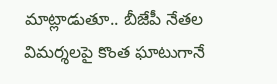మాట్లాడుతూ.. బీజేపీ నేతల విమర్శలపై కొంత ఘాటుగానే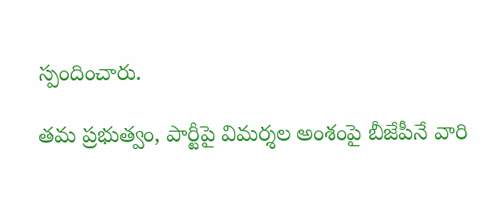స్పందించారు.

తమ ప్రభుత్వం, పార్టీపై విమర్శల అంశంపై బీజేపీనే వారి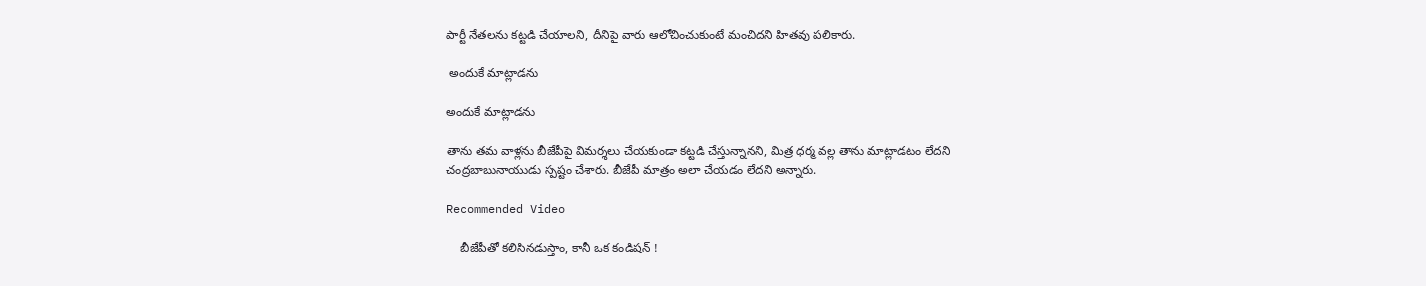పార్టీ నేతలను కట్టడి చేయాలని, దీనిపై వారు ఆలోచించుకుంటే మంచిదని హితవు పలికారు.

 అందుకే మాట్లాడను

అందుకే మాట్లాడను

తాను తమ వాళ్లను బీజేపీపై విమర్శలు చేయకుండా కట్టడి చేస్తున్నానని, మిత్ర ధర్మ వల్ల తాను మాట్లాడటం లేదని చంద్రబాబునాయుడు స్పష్టం చేశారు. బీజేపీ మాత్రం అలా చేయడం లేదని అన్నారు.

Recommended Video

    బీజేపీతో కలిసినడుస్తాం, కానీ ఒక కండిషన్ !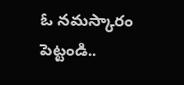ఓ నమస్కారం పెట్టండి..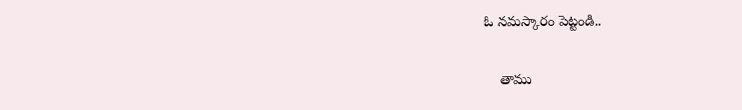ఓ నమస్కారం పెట్టండి..

    తాము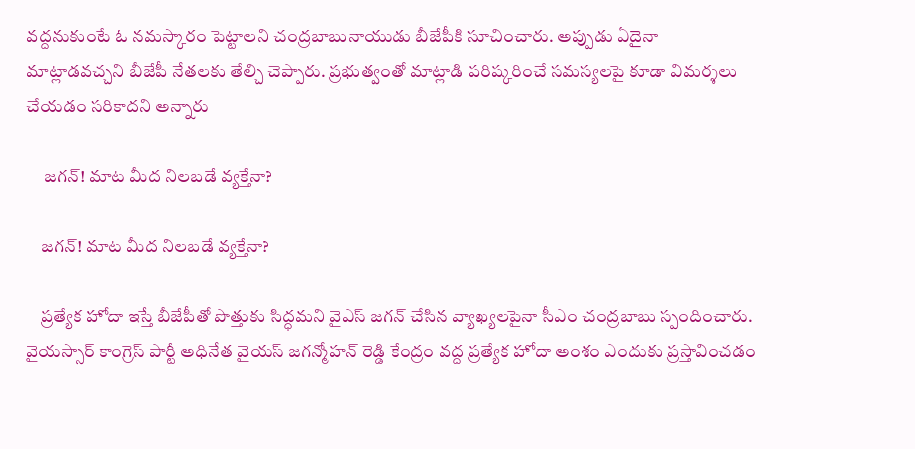వద్దనుకుంటే ఓ నమస్కారం పెట్టాలని చంద్రబాబునాయుడు బీజేపీకి సూచించారు. అప్పుడు ఏదైనా మాట్లాడవచ్చని బీజేపీ నేతలకు తేల్చి చెప్పారు. ప్రభుత్వంతో మాట్లాడి పరిష్కరించే సమస్యలపై కూడా విమర్శలు చేయడం సరికాదని అన్నారు

     జగన్! మాట మీద నిలబడే వ్యక్తేనా?

    జగన్! మాట మీద నిలబడే వ్యక్తేనా?

    ప్రత్యేక హోదా ఇస్తే బీజేపీతో పొత్తుకు సిద్ధమని వైఎస్ జగన్ చేసిన వ్యాఖ్యలపైనా సీఎం చంద్రబాబు స్పందించారు. వైయస్సార్ కాంగ్రెస్ పార్టీ అధినేత వైయస్ జగన్మోహన్ రెడ్డి కేంద్రం వద్ద ప్రత్యేక హోదా అంశం ఎందుకు ప్రస్తావించడం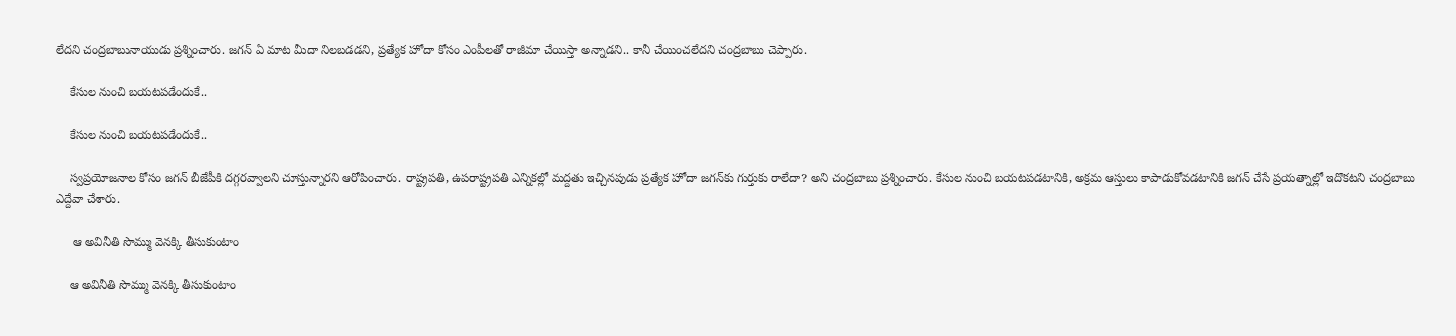లేదని చంద్రబాబునాయుడు ప్రశ్నించారు. జగన్ ఏ మాట మీదా నిలబడడని, ప్రత్యేక హోదా కోసం ఎంపీలతో రాజీమా చేయిస్తా అన్నాడని.. కానీ చేయించలేదని చంద్రబాబు చెప్పారు.

    కేసుల నుంచి బయటపడేందుకే..

    కేసుల నుంచి బయటపడేందుకే..

    స్వప్రయోజనాల కోసం జగన్ బీజేపీకి దగ్గరవ్వాలని చూస్తున్నారని ఆరోపించారు. రాష్ట్రపతి, ఉపరాష్ట్రపతి ఎన్నికల్లో మద్దతు ఇచ్చినపుడు ప్రత్యేక హోదా జగన్‌కు గుర్తుకు రాలేదా? అని చంద్రబాబు ప్రశ్నించారు. కేసుల నుంచి బయటపడటానికి, అక్రమ ఆస్తులు కాపాడుకోవడటానికి జగన్ చేసే ప్రయత్నాల్లో ఇదొకటని చంద్రబాబు ఎద్దేవా చేశారు.

     ఆ అవినీతి సొమ్ము వెనక్కి తీసుకుంటాం

    ఆ అవినీతి సొమ్ము వెనక్కి తీసుకుంటాం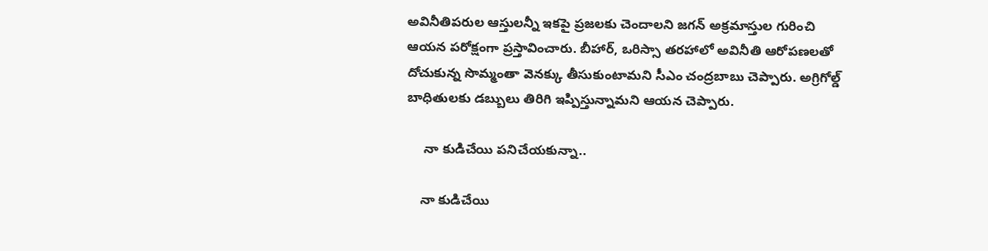అవినీతిపరుల ఆస్తులన్నీ ఇకపై ప్రజలకు చెందాలని జగన్ అక్రమాస్తుల గురించి ఆయన పరోక్షంగా ప్రస్తావించారు. బీహార్, ఒరిస్సా తరహాలో అవినీతి ఆరోపణలతో దోచుకున్న సొమ్మంతా వెనక్కు తీసుకుంటామని సీఎం చంద్రబాబు చెప్పారు. అగ్రిగోల్డ్ బాధితులకు డబ్బులు తిరిగి ఇప్పిస్తున్నామని ఆయన చెప్పారు.

     నా కుడిచేయి పనిచేయకున్నా..

    నా కుడిచేయి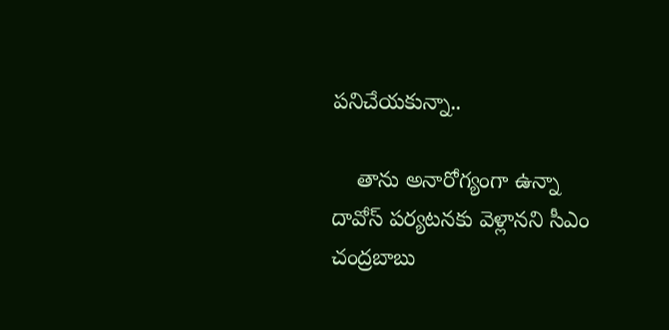పనిచేయకున్నా..

    తాను అనారోగ్యంగా ఉన్నా దావోస్ పర్యటనకు వెళ్లానని సీఎం చంద్రబాబు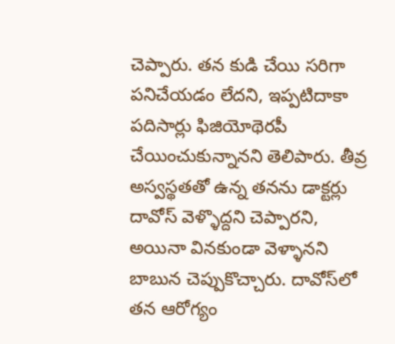చెప్పారు. తన కుడి చేయి సరిగా పనిచేయడం లేదని, ఇప్పటిదాకా పదిసార్లు ఫిజియోథెరపీ చేయించుకున్నానని తెలిపారు. తీవ్ర అస్వస్థతతో ఉన్న తనను డాక్టర్లు దావోస్ వెళ్ళొద్దని చెప్పారని, అయినా వినకుండా వెళ్ళానని బాబున చెప్పుకొచ్చారు. దావోస్‌లో తన ఆరోగ్యం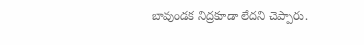బావుండక నిద్రకూడా లేదని చెప్పారు.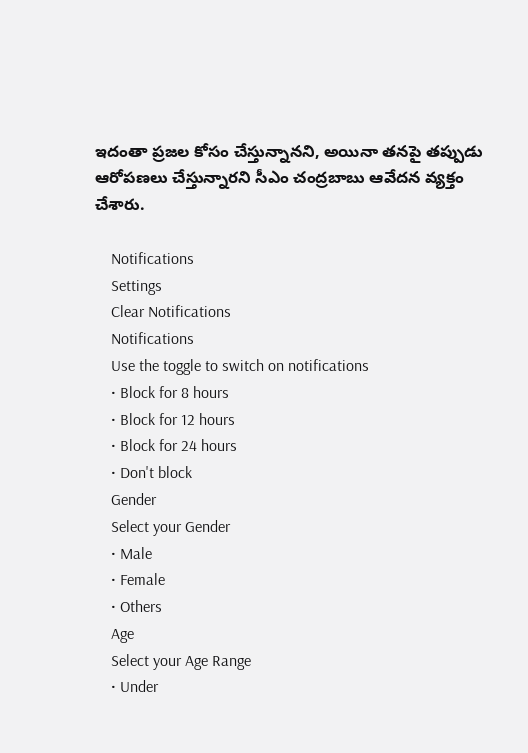ఇదంతా ప్రజల కోసం చేస్తున్నానని, అయినా తనపై తప్పుడు ఆరోపణలు చేస్తున్నారని సీఎం చంద్రబాబు ఆవేదన వ్యక్తం చేశారు.

    Notifications
    Settings
    Clear Notifications
    Notifications
    Use the toggle to switch on notifications
    • Block for 8 hours
    • Block for 12 hours
    • Block for 24 hours
    • Don't block
    Gender
    Select your Gender
    • Male
    • Female
    • Others
    Age
    Select your Age Range
    • Under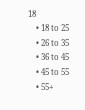18
    • 18 to 25
    • 26 to 35
    • 36 to 45
    • 45 to 55
    • 55+